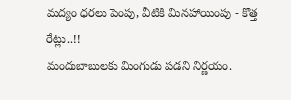మద్యం ధరలు పెంపు, వీటికి మినహాయింపు - కొత్త రేట్లు..!!
మందుబాబులకు మింగుడు పడని నిర్ణయం.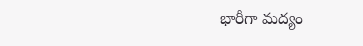భారీగా మద్యం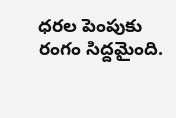ధరల పెంపుకు రంగం సిద్దమైంది.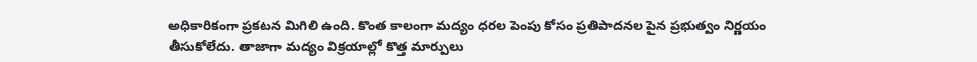అధికారికంగా ప్రకటన మిగిలి ఉంది. కొంత కాలంగా మద్యం ధరల పెంపు కోసం ప్రతిపాదనల పైన ప్రభుత్వం నిర్ణయం తీసుకోలేదు. తాజాగా మద్యం విక్రయాల్లో కొత్త మార్పులు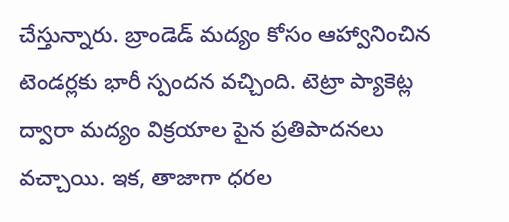చేస్తున్నారు. బ్రాండెడ్ మద్యం కోసం ఆహ్వానించిన టెండర్లకు భారీ స్పందన వచ్చింది. టెట్రా ప్యాకెట్ల ద్వారా మద్యం విక్రయాల పైన ప్రతిపాదనలు వచ్చాయి. ఇక, తాజాగా ధరల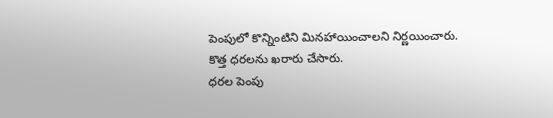పెంపులో కొన్నింటిని మినహాయించాలని నిర్ణయించారు. కొత్త ధరలను ఖరారు చేసారు.
ధరల పెంపు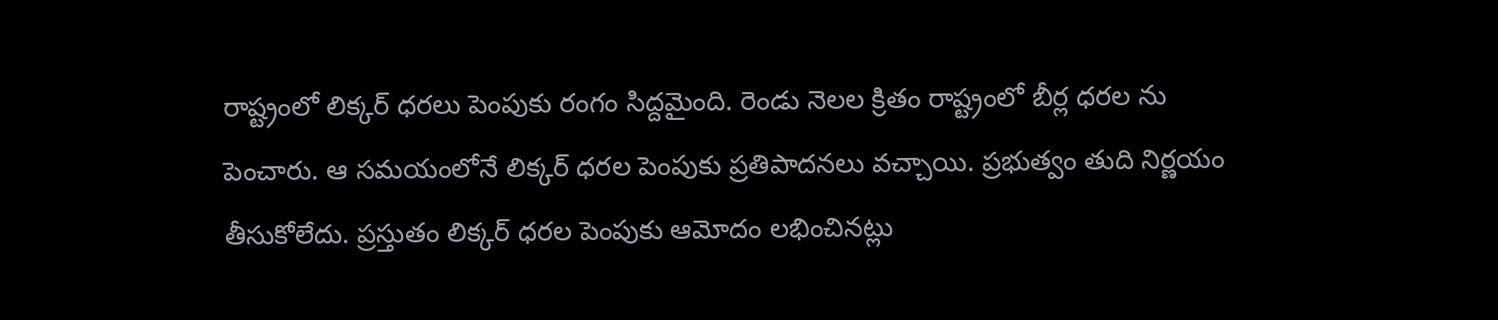రాష్ట్రంలో లిక్కర్ ధరలు పెంపుకు రంగం సిద్దమైంది. రెండు నెలల క్రితం రాష్ట్రంలో బీర్ల ధరల ను పెంచారు. ఆ సమయంలోనే లిక్కర్ ధరల పెంపుకు ప్రతిపాదనలు వచ్చాయి. ప్రభుత్వం తుది నిర్ణయం తీసుకోలేదు. ప్రస్తుతం లిక్కర్ ధరల పెంపుకు ఆమోదం లభించినట్లు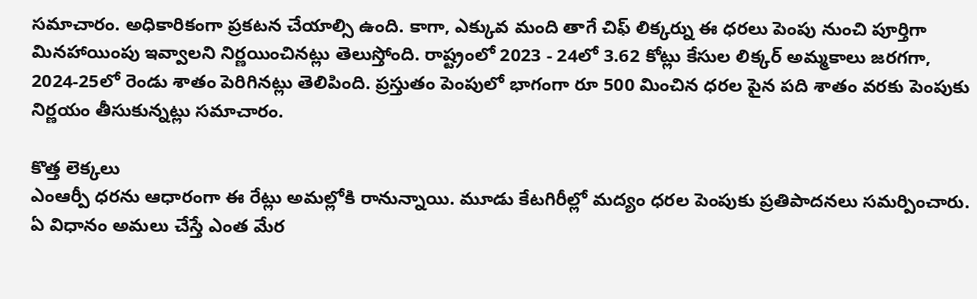సమాచారం. అధికారికంగా ప్రకటన చేయాల్సి ఉంది. కాగా, ఎక్కువ మంది తాగే చిఫ్ లిక్కర్ను ఈ ధరలు పెంపు నుంచి పూర్తిగా మినహాయింపు ఇవ్వాలని నిర్ణయించినట్లు తెలుస్తోంది. రాష్ట్రంలో 2023 - 24లో 3.62 కోట్లు కేసుల లిక్కర్ అమ్మకాలు జరగగా, 2024-25లో రెండు శాతం పెరిగినట్లు తెలిపింది. ప్రస్తుతం పెంపులో భాగంగా రూ 500 మించిన ధరల పైన పది శాతం వరకు పెంపుకు నిర్ణయం తీసుకున్నట్లు సమాచారం.

కొత్త లెక్కలు
ఎంఆర్పీ ధరను ఆధారంగా ఈ రేట్లు అమల్లోకి రానున్నాయి. మూడు కేటగిరీల్లో మద్యం ధరల పెంపుకు ప్రతిపాదనలు సమర్పించారు. ఏ విధానం అమలు చేస్తే ఎంత మేర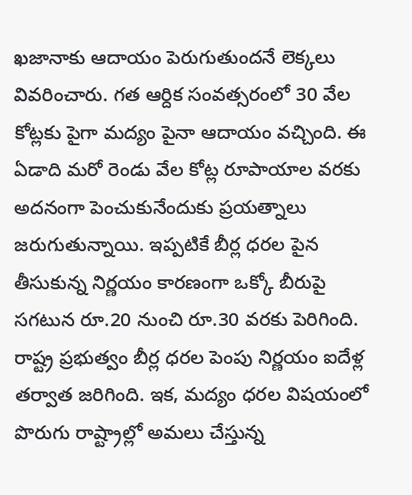ఖజానాకు ఆదాయం పెరుగుతుందనే లెక్కలు వివరించారు. గత ఆర్దిక సంవత్సరంలో 30 వేల కోట్లకు పైగా మద్యం పైనా ఆదాయం వచ్చింది. ఈ ఏడాది మరో రెండు వేల కోట్ల రూపాయాల వరకు అదనంగా పెంచుకునేందుకు ప్రయత్నాలు జరుగుతున్నాయి. ఇప్పటికే బీర్ల ధరల పైన తీసుకున్న నిర్ణయం కారణంగా ఒక్కో బీరుపై సగటున రూ.20 నుంచి రూ.30 వరకు పెరిగింది. రాష్ట్ర ప్రభుత్వం బీర్ల ధరల పెంపు నిర్ణయం ఐదేళ్ల తర్వాత జరిగింది. ఇక, మద్యం ధరల విషయంలో పొరుగు రాష్ట్రాల్లో అమలు చేస్తున్న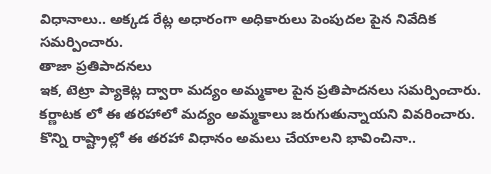విధానాలు.. అక్కడ రేట్ల అధారంగా అధికారులు పెంపుదల పైన నివేదిక సమర్పించారు.
తాజా ప్రతిపాదనలు
ఇక, టెట్రా ప్యాకెట్ల ద్వారా మద్యం అమ్మకాల పైన ప్రతిపాదనలు సమర్పించారు. కర్ణాటక లో ఈ తరహాలో మద్యం అమ్మకాలు జరుగుతున్నాయని వివరించారు. కొన్ని రాష్ట్రాల్లో ఈ తరహా విధానం అమలు చేయాలని భావించినా..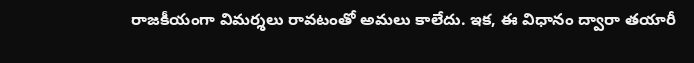రాజకీయంగా విమర్శలు రావటంతో అమలు కాలేదు. ఇక, ఈ విధానం ద్వారా తయారీ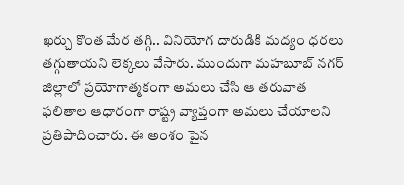ఖర్చు కొంత మేర తగ్గి.. వినియోగ దారుడికి మద్యం ధరలు తగ్గుతాయని లెక్కలు వేసారు. ముందుగా మహబూబ్ నగర్ జిల్లాలో ప్రయోగాత్మకంగా అమలు చేసి ఆ తరువాత ఫలితాల ఆధారంగా రాష్ట్ర వ్యాప్తంగా అమలు చేయాలని ప్రతిపాదించారు. ఈ అంశం పైన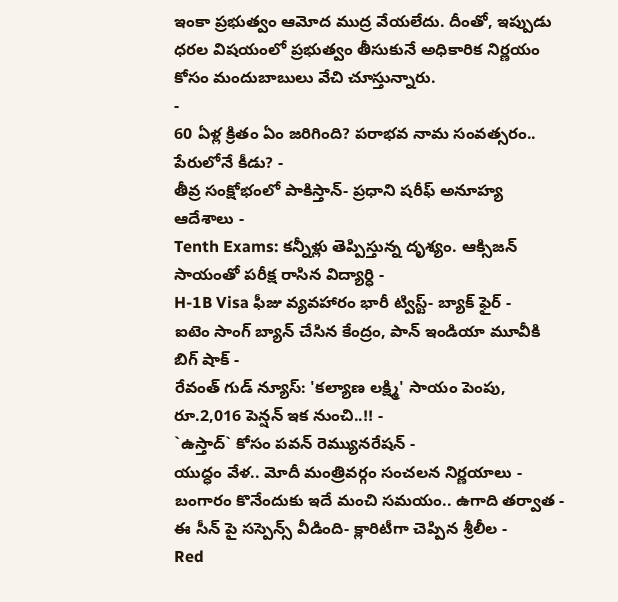ఇంకా ప్రభుత్వం ఆమోద ముద్ర వేయలేదు. దీంతో, ఇప్పుడు ధరల విషయంలో ప్రభుత్వం తీసుకునే అధికారిక నిర్ణయం కోసం మందుబాబులు వేచి చూస్తున్నారు.
-
60 ఏళ్ల క్రితం ఏం జరిగింది? పరాభవ నామ సంవత్సరం.. పేరులోనే కీడు? -
తీవ్ర సంక్షోభంలో పాకిస్తాన్- ప్రధాని షరీఫ్ అనూహ్య ఆదేశాలు -
Tenth Exams: కన్నీళ్లు తెప్పిస్తున్న దృశ్యం. ఆక్సిజన్ సాయంతో పరీక్ష రాసిన విద్యార్ధి -
H-1B Visa ఫీజు వ్యవహారం భారీ ట్విస్ట్- బ్యాక్ ఫైర్ -
ఐటెం సాంగ్ బ్యాన్ చేసిన కేంద్రం, పాన్ ఇండియా మూవీకి బిగ్ షాక్ -
రేవంత్ గుడ్ న్యూస్: 'కల్యాణ లక్ష్మి' సాయం పెంపు, రూ.2,016 పెన్షన్ ఇక నుంచి..!! -
`ఉస్తాద్` కోసం పవన్ రెమ్యునరేషన్ -
యుద్ధం వేళ.. మోదీ మంత్రివర్గం సంచలన నిర్ణయాలు -
బంగారం కొనేందుకు ఇదే మంచి సమయం.. ఉగాది తర్వాత -
ఈ సీన్ పై సస్పెన్స్ వీడింది- క్లారిటీగా చెప్పిన శ్రీలీల -
Red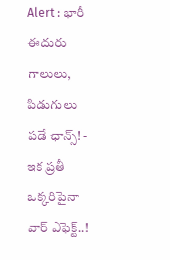Alert : భారీ ఈదురు గాలులు, పిడుగులు పడే ఛాన్స్! -
ఇక ప్రతీ ఒక్కరిపైనా వార్ ఎఫెక్ట్..!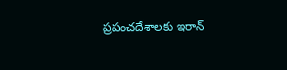ప్రపంచదేశాలకు ఇరాన్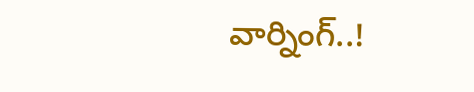వార్నింగ్..!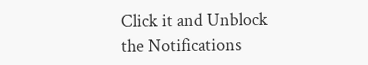Click it and Unblock the Notifications